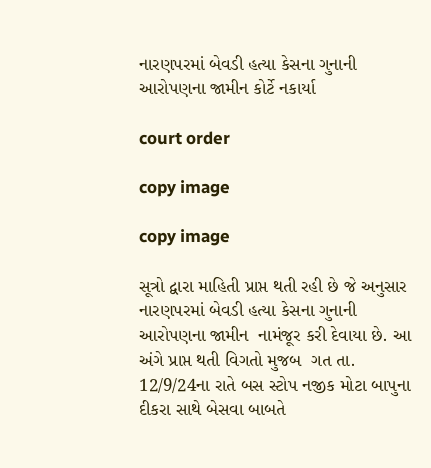નારણપરમાં બેવડી હત્યા કેસના ગુનાની આરોપણના જામીન કોર્ટે નકાર્યા

court order

copy image

copy image

સૂત્રો દ્વારા માહિતી પ્રાપ્ત થતી રહી છે જે અનુસાર નારણપરમાં બેવડી હત્યા કેસના ગુનાની આરોપણના જામીન  નામંજૂર કરી દેવાયા છે. આ અંગે પ્રાપ્ત થતી વિગતો મુજબ  ગત તા. 12/9/24ના રાતે બસ સ્ટોપ નજીક મોટા બાપુના દીકરા સાથે બેસવા બાબતે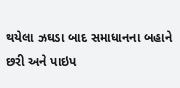થયેલા ઝઘડા બાદ સમાધાનના બહાને છરી અને પાઇપ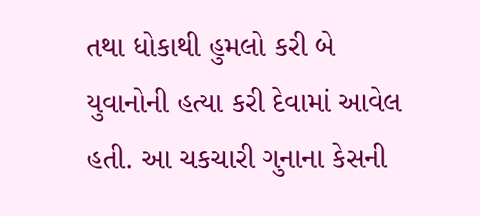તથા ધોકાથી હુમલો કરી બે યુવાનોની હત્યા કરી દેવામાં આવેલ હતી. આ ચકચારી ગુનાના કેસની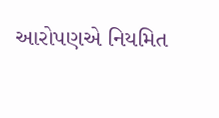આરોપણએ નિયમિત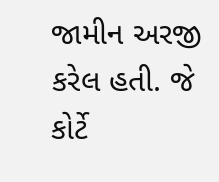જામીન અરજી કરેલ હતી. જે કોર્ટે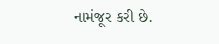નામંજૂર કરી છે.